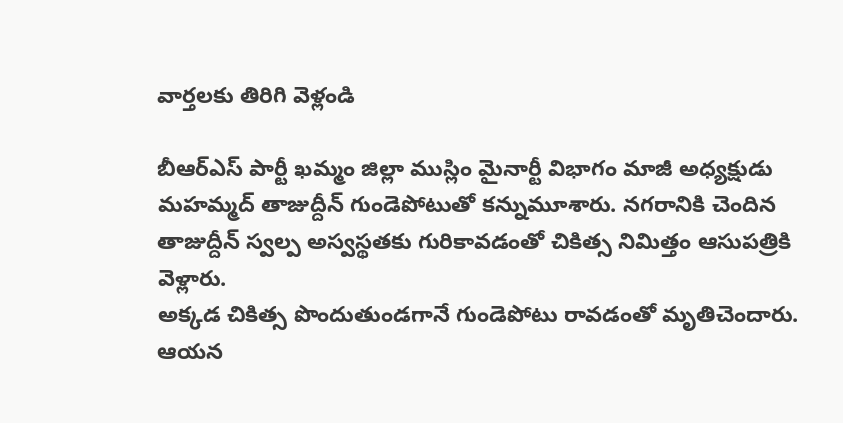వార్తలకు తిరిగి వెళ్లండి

బీఆర్ఎస్ పార్టీ ఖమ్మం జిల్లా ముస్లిం మైనార్టీ విభాగం మాజీ అధ్యక్షుడు మహమ్మద్ తాజుద్దీన్ గుండెపోటుతో కన్నుమూశారు. నగరానికి చెందిన తాజుద్దీన్ స్వల్ప అస్వస్థతకు గురికావడంతో చికిత్స నిమిత్తం ఆసుపత్రికి వెళ్లారు.
అక్కడ చికిత్స పొందుతుండగానే గుండెపోటు రావడంతో మృతిచెందారు. ఆయన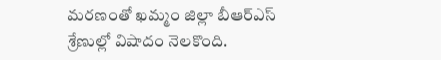మరణంతో ఖమ్మం జిల్లా బీఆర్ఎస్ శ్రేణుల్లో విషాదం నెలకొంది.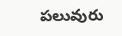పలువురు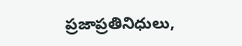ప్రజాప్రతినిధులు,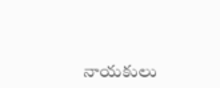నాయకులు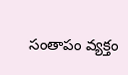సంతాపం వ్యక్తం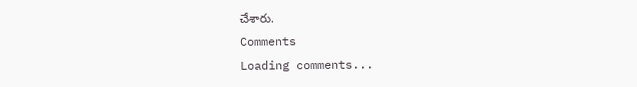చేశారు.
Comments
Loading comments...